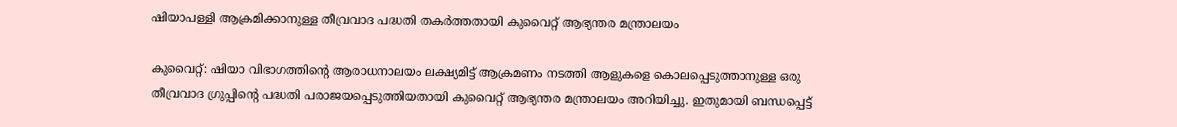ഷിയാപള്ളി ആക്രമിക്കാനുള്ള തീവ്രവാദ പദ്ധതി തകര്‍ത്തതായി കുവൈറ്റ് ആഭ്യന്തര മന്ത്രാലയം

കുവൈറ്റ്: ഷിയാ വിഭാഗത്തിന്റെ ആരാധനാലയം ലക്ഷ്യമിട്ട് ആക്രമണം നടത്തി ആളുകളെ കൊലപ്പെടുത്താനുള്ള ഒരു തീവ്രവാദ ഗ്രുപ്പിന്റെ പദ്ധതി പരാജയപ്പെടുത്തിയതായി കുവൈറ്റ് ആഭ്യന്തര മന്ത്രാലയം അറിയിച്ചു. ഇതുമായി ബന്ധപ്പെട്ട്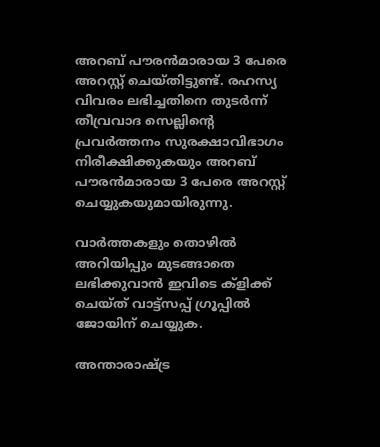അറബ് പൗരന്‍മാരായ 3 പേരെ അറസ്റ്റ് ചെയ്തിട്ടുണ്ട്. രഹസ്യ വിവരം ലഭിച്ചതിനെ തുടര്‍ന്ന് തീവ്രവാദ സെല്ലിന്റെ പ്രവര്‍ത്തനം സുരക്ഷാവിഭാഗം നിരീക്ഷിക്കുകയും അറബ് പൗരന്‍മാരായ 3 പേരെ അറസ്റ്റ് ചെയ്യുകയുമായിരുന്നു.

വാര്‍ത്തകളും തൊഴില്‍ അറിയിപ്പും മുടങ്ങാതെ ലഭിക്കുവാന്‍ ഇവിടെ ക്‌ളിക്ക് ചെയ്ത് വാട്ട്‌സപ്പ് ഗ്രൂപ്പില്‍ ജോയിന് ചെയ്യുക.

അന്താരാഷ്ട്ര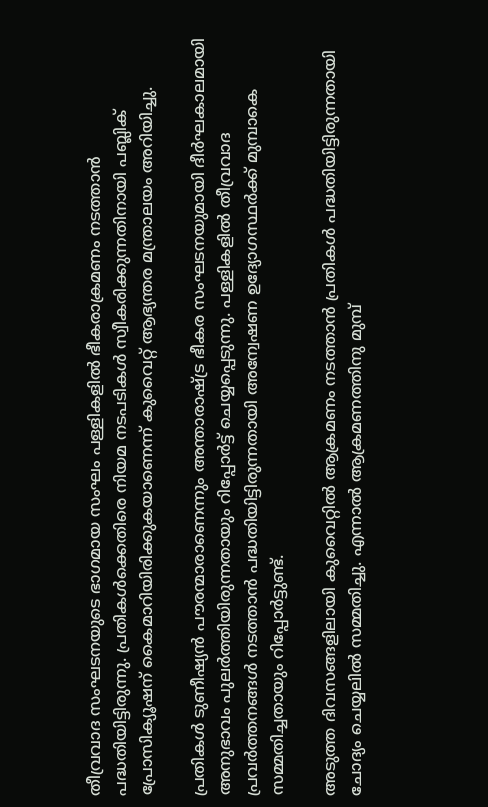തീവ്രവാദ സംഘടനയുടെ ഭാഗമായ സംഘം പള്ളികളില്‍ ഭീകരാക്രമണം നടത്താന്‍ പദ്ധതിയിട്ടിരുന്നു. പ്രതികള്‍ക്കെതിരെ നിയമ നടപടികള്‍ സ്വീകരിക്കുന്നതിനായി പബ്ലിക് പ്രോസിക്യൂഷന് കൈമാറിയിരിക്കുകയാണെന്ന് കുവൈറ്റ് ആഭ്യന്തര മന്ത്രാലയം അറിയിച്ചു.

പ്രതികള്‍ ടുണീഷ്യന്‍ പൗരന്മാരാണെന്നും അന്താരാഷ്ട്ര ഭീകര സംഘടനയുമായി ദീര്‍ഘകാലമായി അനുഭാവം പുലര്‍ത്തിയിരുന്നതായും റിപ്പോര്‍ട്ട് ചെയ്യപ്പെടുന്നു. പള്ളികളില്‍ തീവ്രവാദ പ്രവര്‍ത്തനങ്ങള്‍ നടത്താന്‍ പദ്ധതിയിട്ടിരുന്നതായി അന്വേഷണ ഉദ്യോഗസ്ഥര്‍ക്ക് മുമ്പാകെ സമ്മതിച്ചതായും റിപ്പോര്‍ട്ടുണ്ട്.

അടുത്ത ദിവസങ്ങളിലായി കുവൈറ്റില്‍ ആക്രമണം നടത്താന്‍ പ്രതികള്‍ പദ്ധതിയിട്ടിരുന്നതായി ചോദ്യം ചെയ്യലില്‍ സമ്മതിച്ചു. എന്നാല്‍ ആക്രമണത്തിനു മുമ്പ്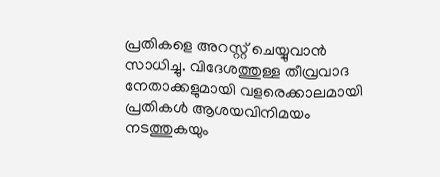പ്രതികളെ അറസ്റ്റ് ചെയ്യുവാന്‍ സാധിച്ചു. വിദേശത്തുള്ള തീവ്രവാദ നേതാക്കളുമായി വളരെക്കാലമായി പ്രതികള്‍ ആശയവിനിമയം നടത്തുകയും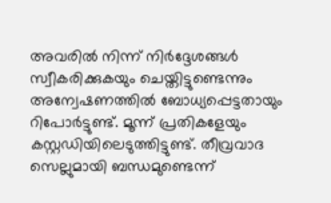അവരില്‍ നിന്ന് നിര്‍ദ്ദേശങ്ങള്‍ സ്വീകരിക്കുകയും ചെയ്തിട്ടുണ്ടെന്നും അന്വേഷണത്തിൽ ബോധ്യപ്പെട്ടതായും റിപോർട്ടുണ്ട്. മൂന്ന് പ്രതികളേയും കസ്റ്റഡിയിലെടുത്തിട്ടുണ്ട്. തീവ്രവാദ സെല്ലുമായി ബന്ധമുണ്ടെന്ന്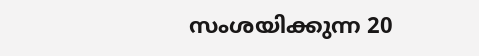സംശയിക്കുന്ന 20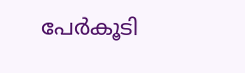പേര്‍കൂടി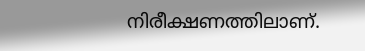നിരീക്ഷണത്തിലാണ്.